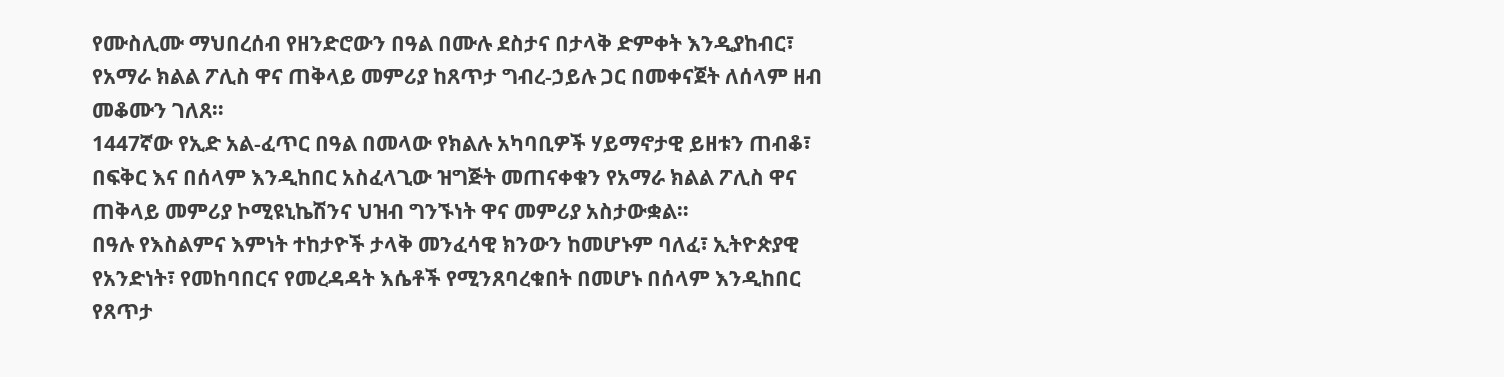የሙስሊሙ ማህበረሰብ የዘንድሮውን በዓል በሙሉ ደስታና በታላቅ ድምቀት እንዲያከብር፣ የአማራ ክልል ፖሊስ ዋና ጠቅላይ መምሪያ ከጸጥታ ግብረ-ኃይሉ ጋር በመቀናጀት ለሰላም ዘብ መቆሙን ገለጸ።
1447ኛው የኢድ አል-ፈጥር በዓል በመላው የክልሉ አካባቢዎች ሃይማኖታዊ ይዘቱን ጠብቆ፣ በፍቅር እና በሰላም እንዲከበር አስፈላጊው ዝግጅት መጠናቀቁን የአማራ ክልል ፖሊስ ዋና ጠቅላይ መምሪያ ኮሚዩኒኬሽንና ህዝብ ግንኙነት ዋና መምሪያ አስታውቋል።
በዓሉ የእስልምና እምነት ተከታዮች ታላቅ መንፈሳዊ ክንውን ከመሆኑም ባለፈ፣ ኢትዮጵያዊ የአንድነት፣ የመከባበርና የመረዳዳት እሴቶች የሚንጸባረቁበት በመሆኑ በሰላም እንዲከበር የጸጥታ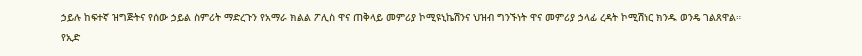ኃይሉ ከፍተኛ ዝግጅትና የሰው ኃይል ስምሪት ማድረጉን የአማራ ክልል ፖሊስ ዋና ጠቅላይ መምሪያ ኮሚዩኒኬሽንና ህዝብ ግንኙነት ዋና መምሪያ ኃላፊ ረዳት ኮሚሽነር ክንዱ ወንዴ ገልጸዋል።
የኢድ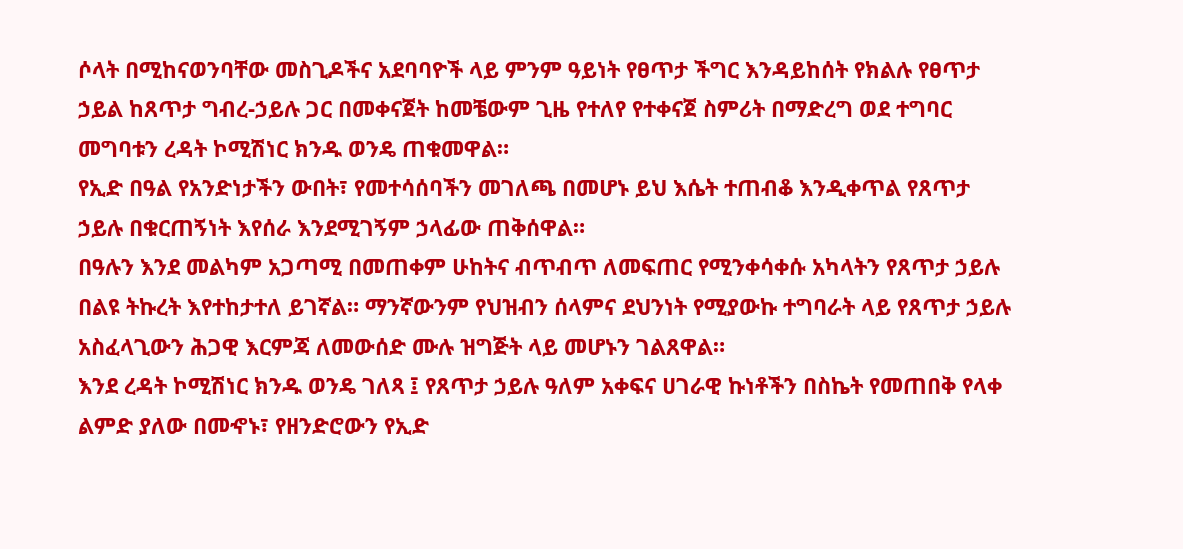ሶላት በሚከናወንባቸው መስጊዶችና አደባባዮች ላይ ምንም ዓይነት የፀጥታ ችግር እንዳይከሰት የክልሉ የፀጥታ ኃይል ከጸጥታ ግብረ-ኃይሉ ጋር በመቀናጀት ከመቼውም ጊዜ የተለየ የተቀናጀ ስምሪት በማድረግ ወደ ተግባር መግባቱን ረዳት ኮሚሽነር ክንዱ ወንዴ ጠቁመዋል።
የኢድ በዓል የአንድነታችን ውበት፣ የመተሳሰባችን መገለጫ በመሆኑ ይህ እሴት ተጠብቆ እንዲቀጥል የጸጥታ ኃይሉ በቁርጠኝነት እየሰራ እንደሚገኝም ኃላፊው ጠቅሰዋል።
በዓሉን እንደ መልካም አጋጣሚ በመጠቀም ሁከትና ብጥብጥ ለመፍጠር የሚንቀሳቀሱ አካላትን የጸጥታ ኃይሉ በልዩ ትኩረት እየተከታተለ ይገኛል። ማንኛውንም የህዝብን ሰላምና ደህንነት የሚያውኩ ተግባራት ላይ የጸጥታ ኃይሉ አስፈላጊውን ሕጋዊ እርምጃ ለመውሰድ ሙሉ ዝግጅት ላይ መሆኑን ገልጸዋል።
እንደ ረዳት ኮሚሽነር ክንዱ ወንዴ ገለጻ ፤ የጸጥታ ኃይሉ ዓለም አቀፍና ሀገራዊ ኩነቶችን በስኬት የመጠበቅ የላቀ ልምድ ያለው በመኆኑ፣ የዘንድሮውን የኢድ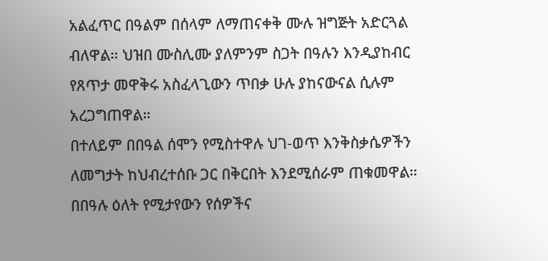አልፈጥር በዓልም በሰላም ለማጠናቀቅ ሙሉ ዝግጅት አድርጓል ብለዋል። ህዝበ ሙስሊሙ ያለምንም ስጋት በዓሉን እንዲያከብር የጸጥታ መዋቅሩ አስፈላጊውን ጥበቃ ሁሉ ያከናውናል ሲሉም አረጋግጠዋል።
በተለይም በበዓል ሰሞን የሚስተዋሉ ህገ-ወጥ እንቅስቃሴዎችን ለመግታት ከህብረተሰቡ ጋር በቅርበት እንደሚሰራም ጠቁመዋል።
በበዓሉ ዕለት የሚታየውን የሰዎችና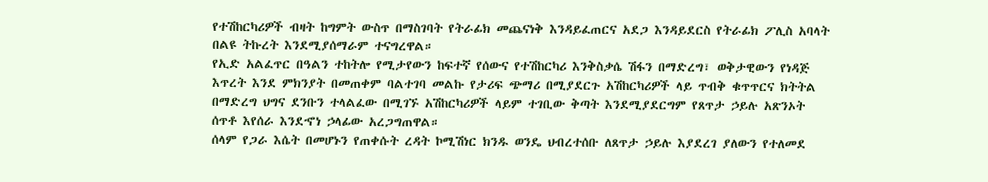የተሽከርካሪዎች ብዛት ከግምት ውስጥ በማስገባት የትራፊክ መጨናነቅ እንዳይፈጠርና አደጋ እንዳይደርስ የትራፊክ ፖሊስ አባላት በልዩ ትኩረት እንደሚያሰማራም ተናግረዋል።
የኢድ አልፈጥር በዓልን ተከትሎ የሚታየውን ከፍተኛ የሰውና የተሽከርካሪ እንቅስቃሴ ሽፋን በማድረግ፣ ወቅታዊውን የነዳጅ እጥረት እንደ ምክንያት በመጠቀም ባልተገባ መልኩ የታሪፍ ጭማሪ በሚያደርጉ አሽከርካሪዎች ላይ ጥብቅ ቁጥጥርና ክትትል በማድረግ ህግና ደንቡን ተላልፈው በሚገኙ አሽከርካሪዎች ላይም ተገቢው ቅጣት እንደሚያደርግም የጸጥታ ኃይሉ አጽንኦት ሰጥቶ እየሰራ እንደኆነ ኃላፊው አረጋግጠዋል።
ሰላም የጋራ እሴት በመሆኑን የጠቀሱት ረዳት ኮሚሽነር ክንዱ ወንዴ ህብረተሰቡ ለጸጥታ ኃይሉ እያደረገ ያለውን የተለመደ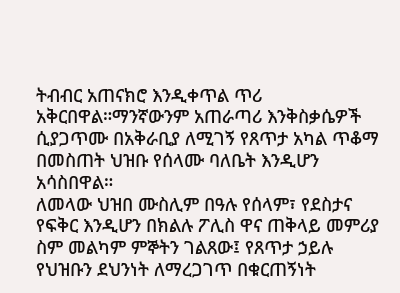ትብብር አጠናክሮ እንዲቀጥል ጥሪ አቅርበዋል።ማንኛውንም አጠራጣሪ እንቅስቃሴዎች ሲያጋጥሙ በአቅራቢያ ለሚገኝ የጸጥታ አካል ጥቆማ በመስጠት ህዝቡ የሰላሙ ባለቤት እንዲሆን አሳስበዋል።
ለመላው ህዝበ ሙስሊም በዓሉ የሰላም፣ የደስታና የፍቅር እንዲሆን በክልሉ ፖሊስ ዋና ጠቅላይ መምሪያ ስም መልካም ምኞትን ገልጸው፤ የጸጥታ ኃይሉ የህዝቡን ደህንነት ለማረጋገጥ በቁርጠኝነት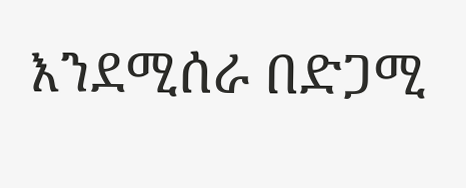እንደሚሰራ በድጋሚ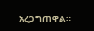አረጋግጠዋል።